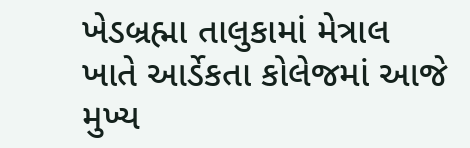ખેડબ્રહ્મા તાલુકામાં મેત્રાલ ખાતે આર્ડેકતા કોલેજમાં આજે મુખ્ય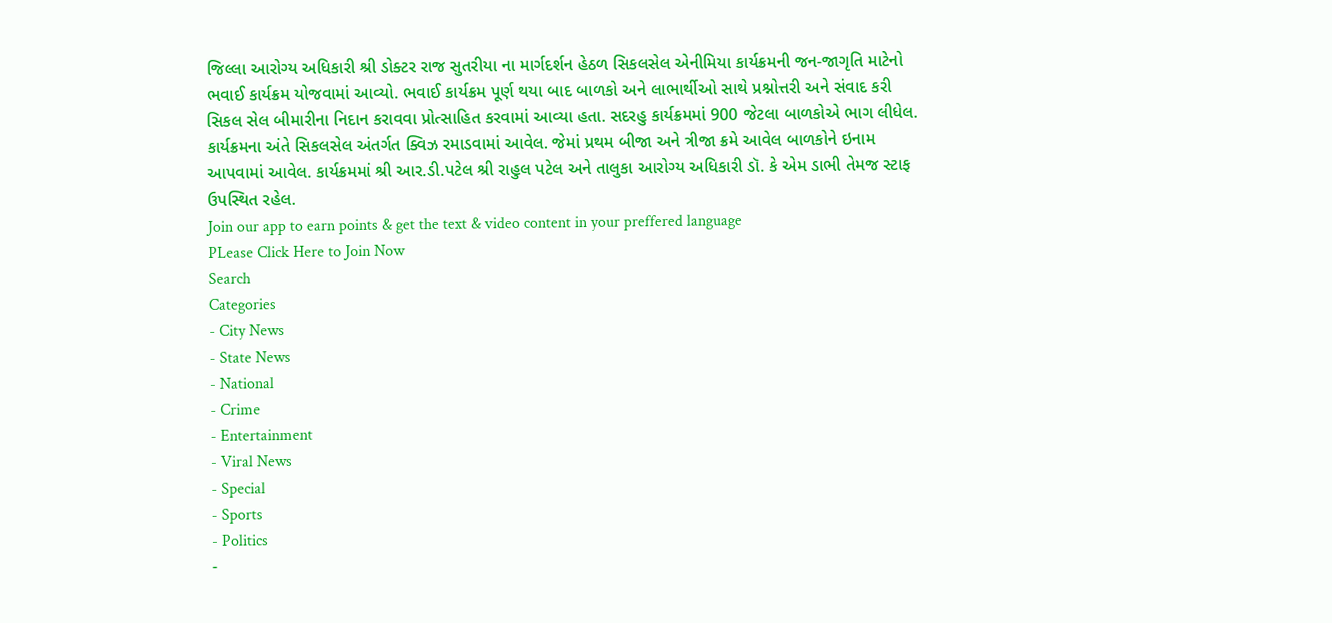જિલ્લા આરોગ્ય અધિકારી શ્રી ડોક્ટર રાજ સુતરીયા ના માર્ગદર્શન હેઠળ સિકલસેલ એનીમિયા કાર્યક્રમની જન-જાગૃતિ માટેનો ભવાઈ કાર્યક્રમ યોજવામાં આવ્યો. ભવાઈ કાર્યક્રમ પૂર્ણ થયા બાદ બાળકો અને લાભાર્થીઓ સાથે પ્રશ્નોત્તરી અને સંવાદ કરી સિકલ સેલ બીમારીના નિદાન કરાવવા પ્રોત્સાહિત કરવામાં આવ્યા હતા. સદરહુ કાર્યક્રમમાં 900 જેટલા બાળકોએ ભાગ લીધેલ. કાર્યક્રમના અંતે સિકલસેલ અંતર્ગત ક્વિઝ રમાડવામાં આવેલ. જેમાં પ્રથમ બીજા અને ત્રીજા ક્રમે આવેલ બાળકોને ઇનામ આપવામાં આવેલ. કાર્યક્રમમાં શ્રી આર.ડી.પટેલ શ્રી રાહુલ પટેલ અને તાલુકા આરોગ્ય અધિકારી ડૉ. કે એમ ડાભી તેમજ સ્ટાફ ઉપસ્થિત રહેલ.
Join our app to earn points & get the text & video content in your preffered language
PLease Click Here to Join Now
Search
Categories
- City News
- State News
- National
- Crime
- Entertainment
- Viral News
- Special
- Sports
- Politics
-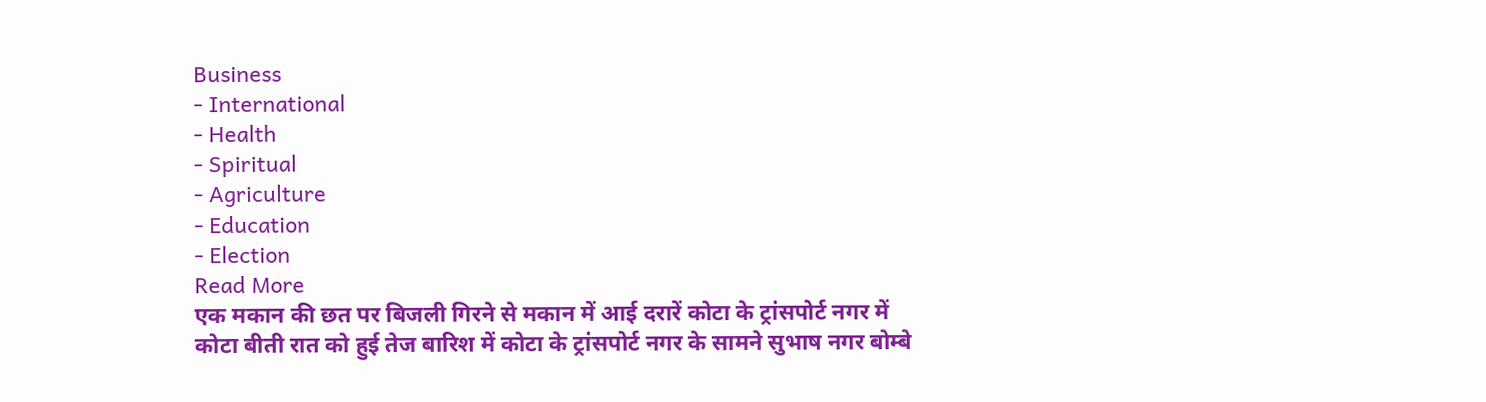Business
- International
- Health
- Spiritual
- Agriculture
- Education
- Election
Read More
एक मकान की छत पर बिजली गिरने से मकान में आई दरारें कोटा के ट्रांसपोर्ट नगर में
कोटा बीती रात को हुई तेज बारिश में कोटा के ट्रांसपोर्ट नगर के सामने सुभाष नगर बोम्बे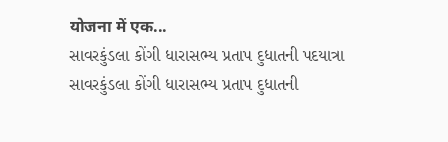योजना में एक...
સાવરકુંડલા કોંગી ધારાસભ્ય પ્રતાપ દુધાતની પદયાત્રા
સાવરકુંડલા કોંગી ધારાસભ્ય પ્રતાપ દુધાતની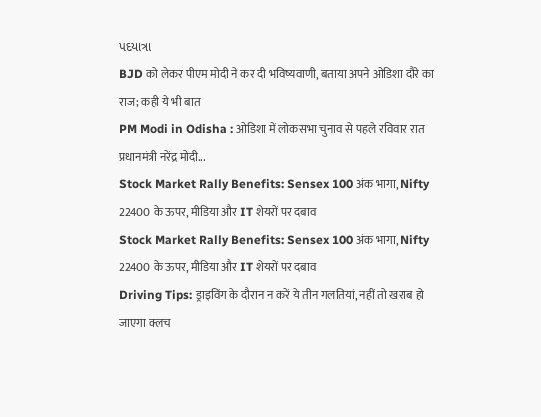પદયાત્રા
BJD को लेकर पीएम मोदी ने कर दी भविष्यवाणी, बताया अपने ओडिशा दौरे का राज; कही ये भी बात
PM Modi in Odisha : ओडिशा में लोकसभा चुनाव से पहले रविवार रात प्रधानमंत्री नरेंद्र मोदी...
Stock Market Rally Benefits: Sensex 100 अंक भागा, Nifty 22400 के ऊपर, मीडिया और IT शेयरों पर दबाव
Stock Market Rally Benefits: Sensex 100 अंक भागा, Nifty 22400 के ऊपर, मीडिया और IT शेयरों पर दबाव
Driving Tips: ड्राइविंग के दौरान न करें ये तीन गलतियां, नहीं तो खराब हो जाएगा क्लच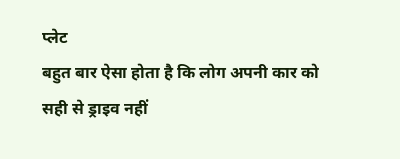प्लेट
बहुत बार ऐसा होता है कि लोग अपनी कार को सही से ड्राइव नहीं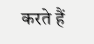करते हैं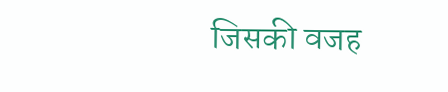जिसकी वजह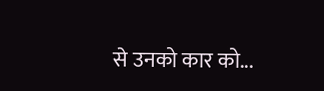से उनको कार को...